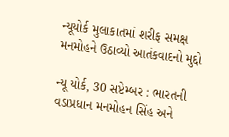ન્યૂયોર્ક મુલાકાતમાં શરીફ સમક્ષ મનમોહને ઉઠાવ્યો આતંકવાદનો મુદ્દો

ન્યૂ યોર્ક, 30 સપ્ટેમ્બર : ભારતની વડાપ્રધાન મનમોહન સિંહ અને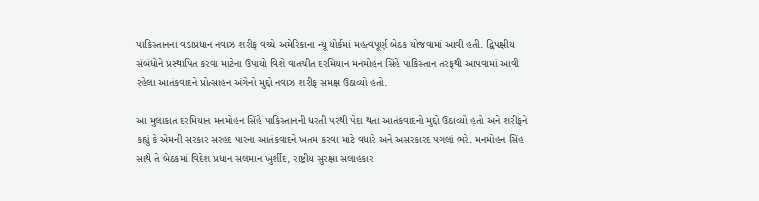પાકિસ્તાનના વડાપ્રધાન નવાઝ શરીફ વચ્ચે અમેરિકાના ન્યૂ યોર્કમાં મહત્વપૂર્ણ બેઠક યોજવામાં આવી હતી. દ્વિપક્ષીય સંબંધોને પ્રસ્થાપિત કરવા માટેના ઉપાયો વિશે વાતચીત દરમિયાન મનમોહન સિંહે પાકિસ્તાન તરફથી આપવામાં આવી રહેલા આતંકવાદને પ્રોત્સાહન અંગેનો મુદ્દો નવાઝ શરીફ સમક્ષ ઉઠાવ્યો હતો.

આ મુલાકાત દરમિયાન મનમોહન સિંહે પાકિસ્તાનની ધરતી પરથી પેદા થતા આતંકવાદનો મુદ્દો ઉઠાવ્યો હતો અને શરીફને કહ્યું કે એમની સરકાર સરહદ પારના આતંકવાદને ખતમ કરવા માટે વધારે અને અસરકારદ પગલાં ભરે. મનમોહન સિંહ સાથે તે બેઠકમાં વિદેશ પ્રધાન સલમાન ખુર્શીદ, રાષ્ટ્રીય સુરક્ષા સલાહકાર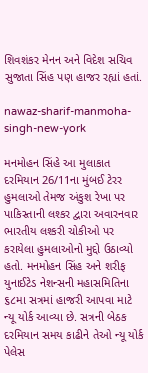શિવશંકર મેનન અને વિદેશ સચિવ સુજાતા સિંહ પણ હાજર રહ્યાં હતાં.

nawaz-sharif-manmoha-singh-new-york

મનમોહન સિંહે આ મુલાકાત દરમિયાન 26/11ના મુંબઈ ટેરર હુમલાઓ તેમજ અંકુશ રેખા પર પાકિસ્તાની લશ્કર દ્વારા અવારનવાર ભારતીય લશ્કરી ચોકીઓ પર કરાયેલા હુમલાઓનો મુદ્દો ઉઠાવ્યો હતો. મનમોહન સિંહ અને શરીફ યુનાઈટેડ નેશન્સની મહાસમિતિના ૬૮મા સત્રમાં હાજરી આપવા માટે ન્યૂ યોર્ક આવ્યા છે. સત્રની બેઠક દરમિયાન સમય કાઢીને તેઓ ન્યૂ યોર્ક પેલેસ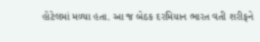હોટેલમાં મળ્યા હતા. આ જ બેઠક દરમિયાન ભારત વતી શરીફને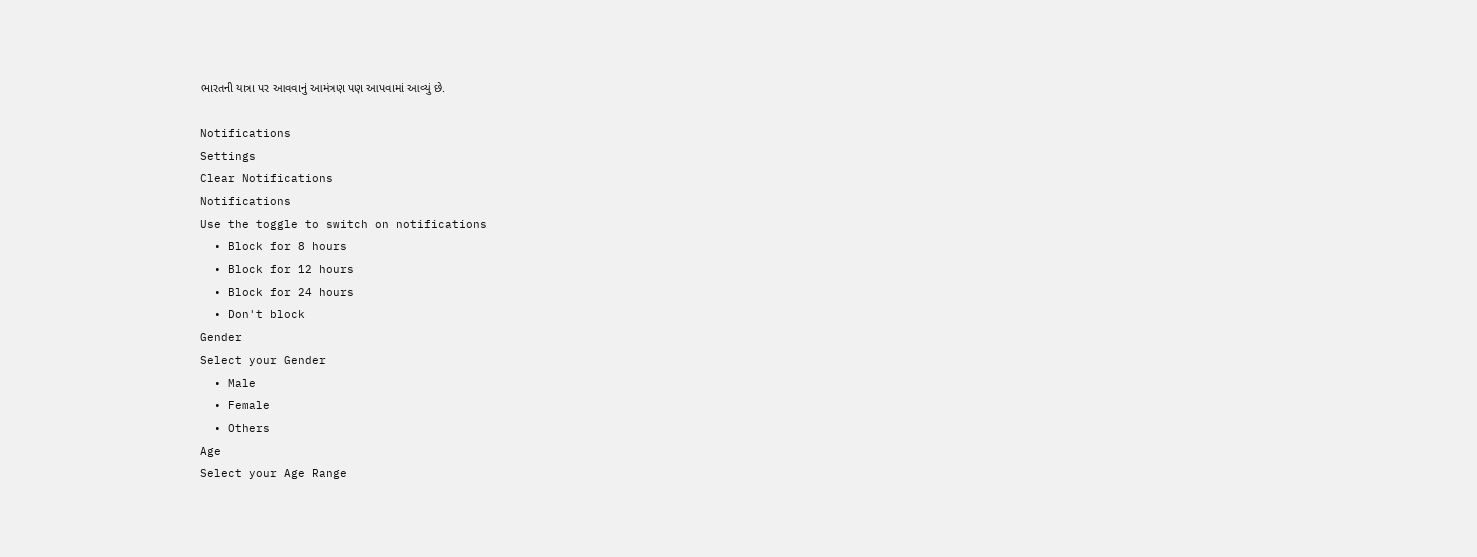ભારતની યાત્રા પર આવવાનું આમંત્રણ પણ આપવામાં આવ્યું છે.

Notifications
Settings
Clear Notifications
Notifications
Use the toggle to switch on notifications
  • Block for 8 hours
  • Block for 12 hours
  • Block for 24 hours
  • Don't block
Gender
Select your Gender
  • Male
  • Female
  • Others
Age
Select your Age Range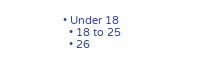• Under 18
  • 18 to 25
  • 26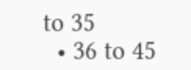to 35
  • 36 to 45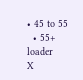• 45 to 55
  • 55+
loader
X